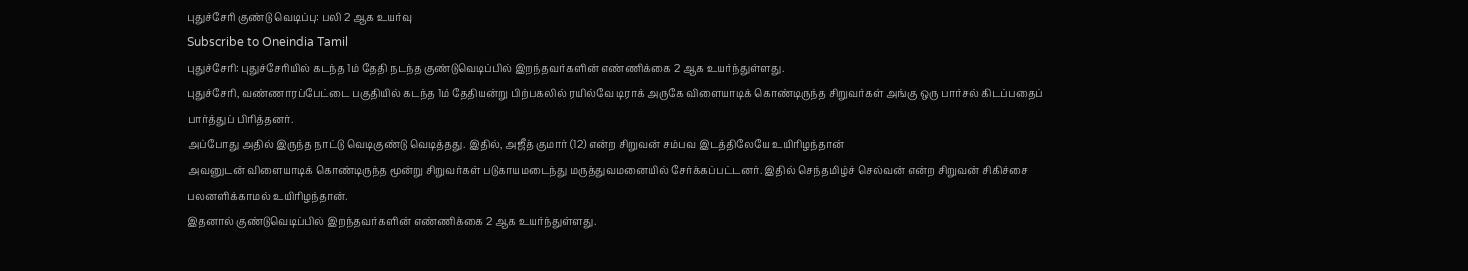புதுச்சேரி குண்டு வெடிப்பு: பலி 2 ஆக உயர்வு
Subscribe to Oneindia Tamil
புதுச்சேரி: புதுச்சேரியில் கடந்த 1ம் தேதி நடந்த குண்டுவெடிப்பில் இறந்தவர்களின் எண்ணிக்கை 2 ஆக உயர்ந்துள்ளது.
புதுச்சேரி, வண்ணாரப்பேட்டை பகுதியில் கடந்த 1ம் தேதியன்று பிற்பகலில் ரயில்வே டிராக் அருகே விளையாடிக் கொண்டிருந்த சிறுவர்கள் அங்கு ஒரு பார்சல் கிடப்பதைப் பார்த்துப் பிரித்தனர்.
அப்போது அதில் இருந்த நாட்டு வெடிகுண்டு வெடித்தது. இதில், அஜீத் குமார் (12) என்ற சிறுவன் சம்பவ இடத்திலேயே உயிரிழந்தான்
அவனுடன் விளையாடிக் கொண்டிருந்த மூன்று சிறுவர்கள் படுகாயமடைந்து மருத்துவமனையில் சேர்க்கப்பட்டனர். இதில் செந்தமிழ்ச் செல்வன் என்ற சிறுவன் சிகிச்சை பலனளிக்காமல் உயிரிழந்தான்.
இதனால் குண்டுவெடிப்பில் இறந்தவர்களின் எண்ணிக்கை 2 ஆக உயர்ந்துள்ளது.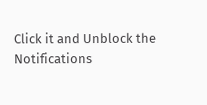Click it and Unblock the Notifications